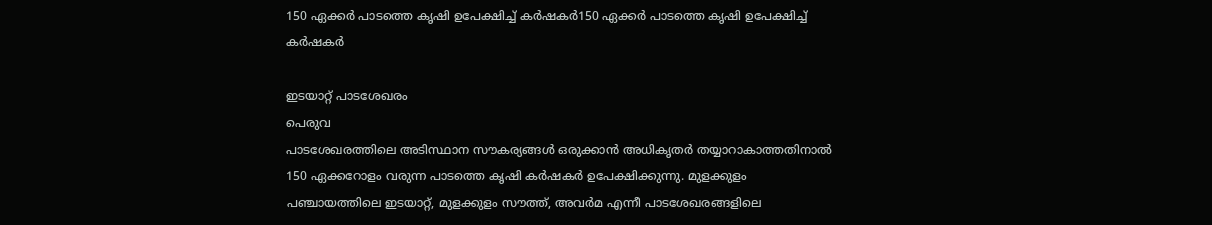150 ഏക്കർ പാടത്തെ കൃഷി ഉപേക്ഷിച്ച് കർഷകർ150 ഏക്കർ പാടത്തെ കൃഷി ഉപേക്ഷിച്ച് കർഷകർ

ഇടയാറ്റ് പാടശേഖരം
പെരുവ
പാടശേഖരത്തിലെ അടിസ്ഥാന സൗകര്യങ്ങൾ ഒരുക്കാൻ അധികൃതർ തയ്യാറാകാത്തതിനാൽ 150 ഏക്കറോളം വരുന്ന പാടത്തെ കൃഷി കർഷകർ ഉപേക്ഷിക്കുന്നു. മുളക്കുളം പഞ്ചായത്തിലെ ഇടയാറ്റ്, മുളക്കുളം സൗത്ത്, അവർമ എന്നീ പാടശേഖരങ്ങളിലെ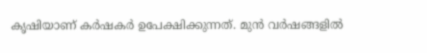കൃഷിയാണ് കർഷകർ ഉപേക്ഷിക്കുന്നത്. മുൻ വർഷങ്ങളിൽ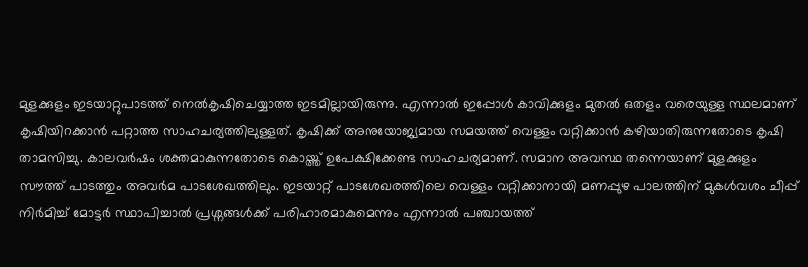മുളക്കുളം ഇടയാറ്റുപാടത്ത് നെൽകൃഷിചെയ്യാത്ത ഇടമില്ലായിരുന്നു. എന്നാൽ ഇപ്പോൾ കാവിക്കുളം മുതൽ ഒതളം വരെയുള്ള സ്ഥലമാണ് കൃഷിയിറക്കാൻ പറ്റാത്ത സാഹചര്യത്തിലുള്ളത്. കൃഷിക്ക് അനുയോജ്യമായ സമയത്ത് വെള്ളം വറ്റിക്കാൻ കഴിയാതിരുന്നതോടെ കൃഷി താമസിച്ചു. കാലവർഷം ശക്തമാകുന്നതോടെ കൊയ്ത്ത് ഉപേക്ഷിക്കേണ്ട സാഹചര്യമാണ്. സമാന അവസ്ഥ തന്നെയാണ് മുളക്കുളം സൗത്ത് പാടത്തും അവർമ പാടശേഖത്തിലും. ഇടയാറ്റ് പാടശേഖരത്തിലെ വെള്ളം വറ്റിക്കാനായി മണപ്പുഴ പാലത്തിന് മുകൾവശം ചീപ്പ് നിർമിച്ച് മോട്ടർ സ്ഥാപിച്ചാൽ പ്രശ്നങ്ങൾക്ക് പരിഹാരമാകുമെന്നും എന്നാൽ പഞ്ചായത്ത്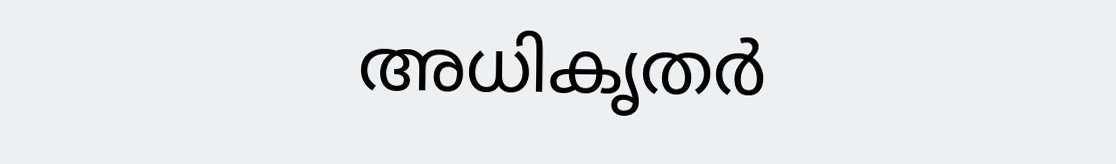അധികൃതർ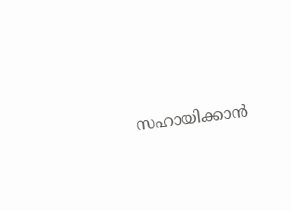സഹായിക്കാൻ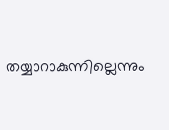തയ്യാറാകുന്നില്ലെന്നും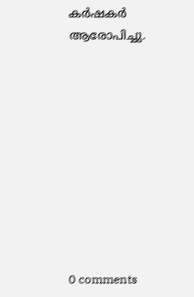കർഷകർ ആരോപിച്ചു.










0 comments